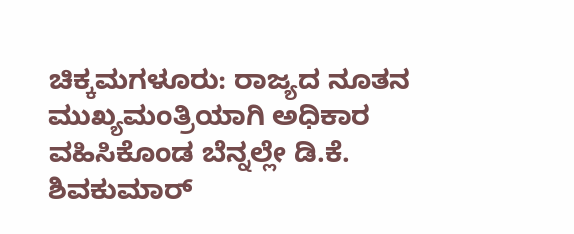ಚಿಕ್ಕಮಗಳೂರು: ರಾಜ್ಯದ ನೂತನ ಮುಖ್ಯಮಂತ್ರಿಯಾಗಿ ಅಧಿಕಾರ ವಹಿಸಿಕೊಂಡ ಬೆನ್ನಲ್ಲೇ ಡಿ.ಕೆ. ಶಿವಕುಮಾರ್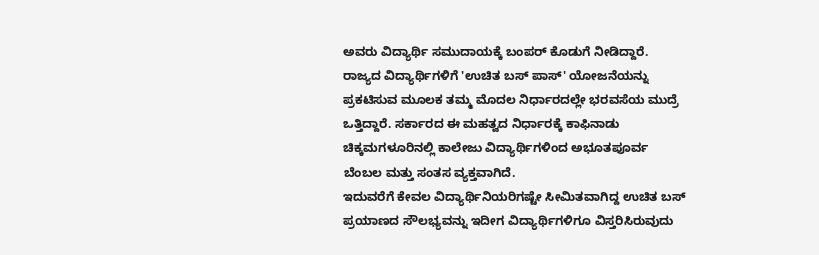ಅವರು ವಿದ್ಯಾರ್ಥಿ ಸಮುದಾಯಕ್ಕೆ ಬಂಪರ್ ಕೊಡುಗೆ ನೀಡಿದ್ದಾರೆ.
ರಾಜ್ಯದ ವಿದ್ಯಾರ್ಥಿಗಳಿಗೆ 'ಉಚಿತ ಬಸ್ ಪಾಸ್' ಯೋಜನೆಯನ್ನು ಪ್ರಕಟಿಸುವ ಮೂಲಕ ತಮ್ಮ ಮೊದಲ ನಿರ್ಧಾರದಲ್ಲೇ ಭರವಸೆಯ ಮುದ್ರೆ ಒತ್ತಿದ್ದಾರೆ. ಸರ್ಕಾರದ ಈ ಮಹತ್ವದ ನಿರ್ಧಾರಕ್ಕೆ ಕಾಫಿನಾಡು ಚಿಕ್ಕಮಗಳೂರಿನಲ್ಲಿ ಕಾಲೇಜು ವಿದ್ಯಾರ್ಥಿಗಳಿಂದ ಅಭೂತಪೂರ್ವ ಬೆಂಬಲ ಮತ್ತು ಸಂತಸ ವ್ಯಕ್ತವಾಗಿದೆ.
ಇದುವರೆಗೆ ಕೇವಲ ವಿದ್ಯಾರ್ಥಿನಿಯರಿಗಷ್ಟೇ ಸೀಮಿತವಾಗಿದ್ದ ಉಚಿತ ಬಸ್ ಪ್ರಯಾಣದ ಸೌಲಭ್ಯವನ್ನು ಇದೀಗ ವಿದ್ಯಾರ್ಥಿಗಳಿಗೂ ವಿಸ್ತರಿಸಿರುವುದು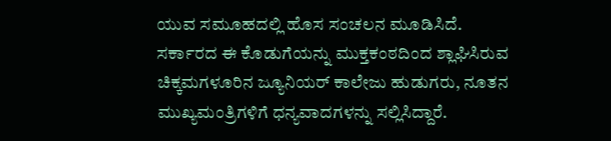ಯುವ ಸಮೂಹದಲ್ಲಿ ಹೊಸ ಸಂಚಲನ ಮೂಡಿಸಿದೆ.
ಸರ್ಕಾರದ ಈ ಕೊಡುಗೆಯನ್ನು ಮುಕ್ತಕಂಠದಿಂದ ಶ್ಲಾಘಿಸಿರುವ ಚಿಕ್ಕಮಗಳೂರಿನ ಜ್ಯೂನಿಯರ್ ಕಾಲೇಜು ಹುಡುಗರು, ನೂತನ ಮುಖ್ಯಮಂತ್ರಿಗಳಿಗೆ ಧನ್ಯವಾದಗಳನ್ನು ಸಲ್ಲಿಸಿದ್ದಾರೆ.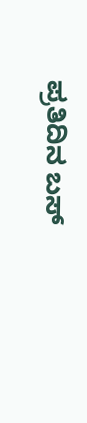ಪ್ರತಿದಿನ ಬಸ್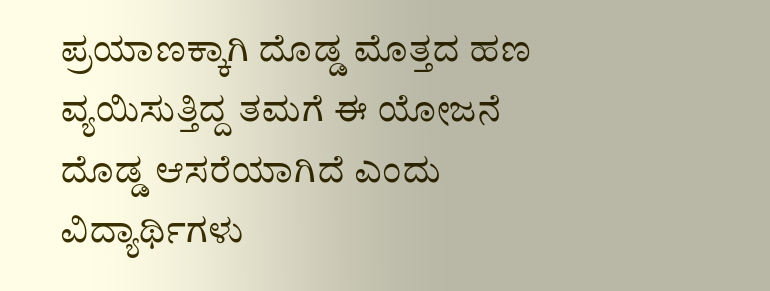ಪ್ರಯಾಣಕ್ಕಾಗಿ ದೊಡ್ಡ ಮೊತ್ತದ ಹಣ ವ್ಯಯಿಸುತ್ತಿದ್ದ ತಮಗೆ ಈ ಯೋಜನೆ ದೊಡ್ಡ ಆಸರೆಯಾಗಿದೆ ಎಂದು ವಿದ್ಯಾರ್ಥಿಗಳು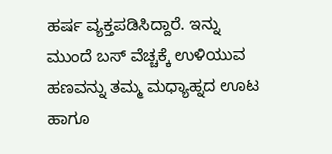ಹರ್ಷ ವ್ಯಕ್ತಪಡಿಸಿದ್ದಾರೆ. ಇನ್ನು ಮುಂದೆ ಬಸ್ ವೆಚ್ಚಕ್ಕೆ ಉಳಿಯುವ ಹಣವನ್ನು ತಮ್ಮ ಮಧ್ಯಾಹ್ನದ ಊಟ ಹಾಗೂ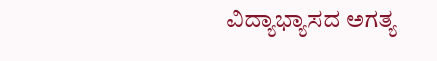ವಿದ್ಯಾಭ್ಯಾಸದ ಅಗತ್ಯ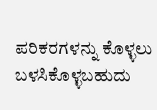ಪರಿಕರಗಳನ್ನು ಕೊಳ್ಳಲು ಬಳಸಿಕೊಳ್ಳಬಹುದು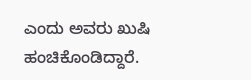ಎಂದು ಅವರು ಖುಷಿ ಹಂಚಿಕೊಂಡಿದ್ದಾರೆ.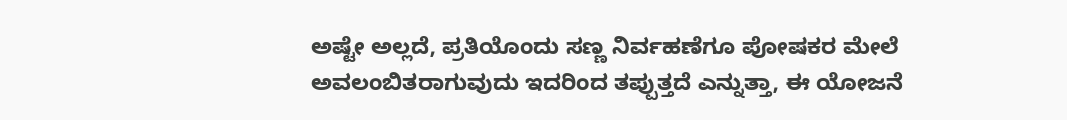ಅಷ್ಟೇ ಅಲ್ಲದೆ, ಪ್ರತಿಯೊಂದು ಸಣ್ಣ ನಿರ್ವಹಣೆಗೂ ಪೋಷಕರ ಮೇಲೆ ಅವಲಂಬಿತರಾಗುವುದು ಇದರಿಂದ ತಪ್ಪುತ್ತದೆ ಎನ್ನುತ್ತಾ, ಈ ಯೋಜನೆ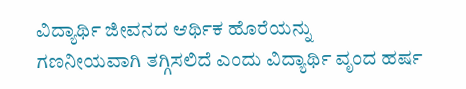ವಿದ್ಯಾರ್ಥಿ ಜೀವನದ ಆರ್ಥಿಕ ಹೊರೆಯನ್ನು ಗಣನೀಯವಾಗಿ ತಗ್ಗಿಸಲಿದೆ ಎಂದು ವಿದ್ಯಾರ್ಥಿ ವೃಂದ ಹರ್ಷ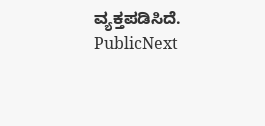ವ್ಯಕ್ತಪಡಿಸಿದೆ.
PublicNext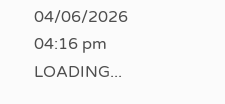04/06/2026 04:16 pm
LOADING...